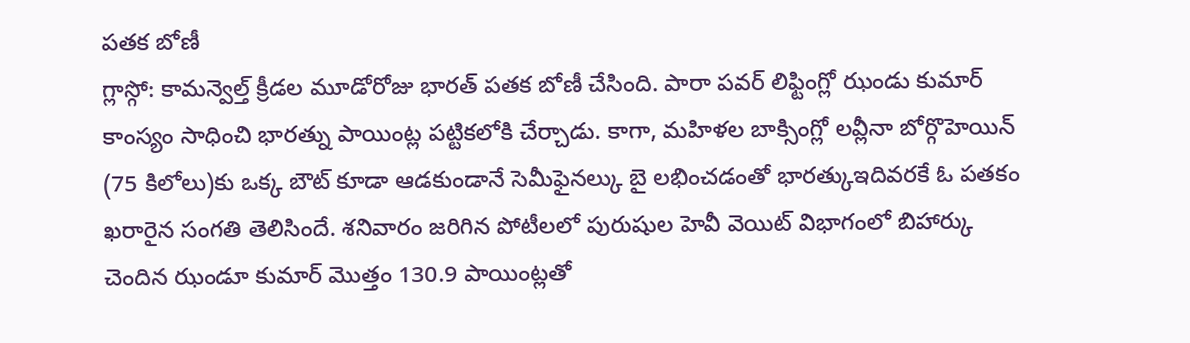పతక బోణీ
గ్లాస్గో: కామన్వెల్త్ క్రీడల మూడోరోజు భారత్ పతక బోణీ చేసింది. పారా పవర్ లిఫ్టింగ్లో ఝండు కుమార్ కాంస్యం సాధించి భారత్ను పాయింట్ల పట్టికలోకి చేర్చాడు. కాగా, మహిళల బాక్సింగ్లో లవ్లీనా బోర్గొహెయిన్ (75 కిలోలు)కు ఒక్క బౌట్ కూడా ఆడకుండానే సెమీఫైనల్కు బై లభించడంతో భారత్కుఇదివరకే ఓ పతకం ఖరారైన సంగతి తెలిసిందే. శనివారం జరిగిన పోటీలలో పురుషుల హెవీ వెయిట్ విభాగంలో బిహార్కు చెందిన ఝండూ కుమార్ మొత్తం 130.9 పాయింట్లతో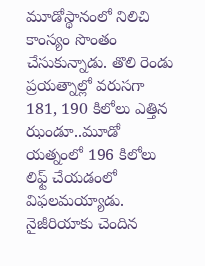మూడోస్థానంలో నిలిచి కాంస్యం సొంతం చేసుకున్నాడు. తొలి రెండు ప్రయత్నాల్లో వరుసగా 181, 190 కిలోలు ఎత్తిన ఝండూ..మూడో యత్నంలో 196 కిలోలు లిఫ్ట్ చేయడంలో విఫలమయ్యాడు. నైజీరియాకు చెందిన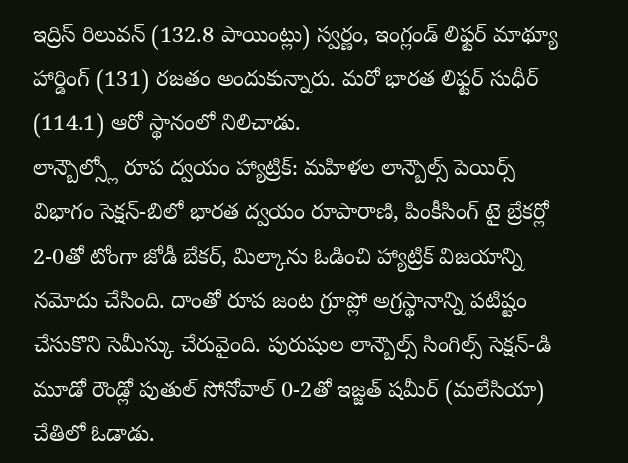ఇద్రిస్ రిలువన్ (132.8 పాయింట్లు) స్వర్ణం, ఇంగ్లండ్ లిఫ్టర్ మాథ్యూ హార్డింగ్ (131) రజతం అందుకున్నారు. మరో భారత లిఫ్టర్ సుధీర్ (114.1) ఆరో స్థానంలో నిలిచాడు.
లాన్బౌల్స్లో రూప ద్వయం హ్యాట్రిక్: మహిళల లాన్బౌల్స్ పెయిర్స్ విభాగం సెక్షన్-బిలో భారత ద్వయం రూపారాణి, పింకీసింగ్ టై బ్రేకర్లో 2-0తో టోంగా జోడీ బేకర్, మిల్కాను ఓడించి హ్యాట్రిక్ విజయాన్ని నమోదు చేసింది. దాంతో రూప జంట గ్రూప్లో అగ్రస్థానాన్ని పటిష్టం చేసుకొని సెమీస్కు చేరువైంది. పురుషుల లాన్బౌల్స్ సింగిల్స్ సెక్షన్-డి మూడో రౌండ్లో పుతుల్ సోనోవాల్ 0-2తో ఇజ్జత్ షమీర్ (మలేసియా) చేతిలో ఓడాడు.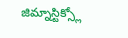జిమ్నాస్టిక్స్లో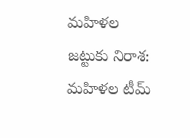మహిళల జట్టుకు నిరాశ: మహిళల టీమ్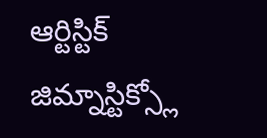ఆర్టిస్టిక్ జిమ్నాస్టిక్స్లో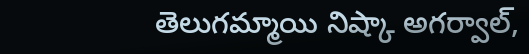తెలుగమ్మాయి నిష్కా అగర్వాల్,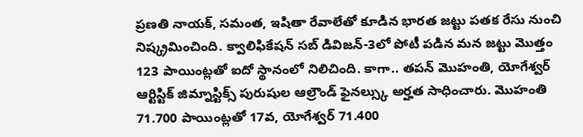ప్రణతి నాయక్, సమంత, ఇషితా రేవాలేతో కూడిన భారత జట్టు పతక రేసు నుంచి నిష్క్రమించింది. క్వాలిఫికేషన్ సబ్ డివిజన్-3లో పోటీ పడిన మన జట్టు మొత్తం 123 పాయింట్లతో ఐదో స్థానంలో నిలిచింది. కాగా.. తపన్ మొహంతి, యోగేశ్వర్ ఆర్టిస్టిక్ జిమ్నాస్టిక్స్ పురుషుల ఆల్రౌండ్ ఫైనల్స్కు అర్హత సాధించారు. మొహంతి 71.700 పాయింట్లతో 17వ, యోగేశ్వర్ 71.400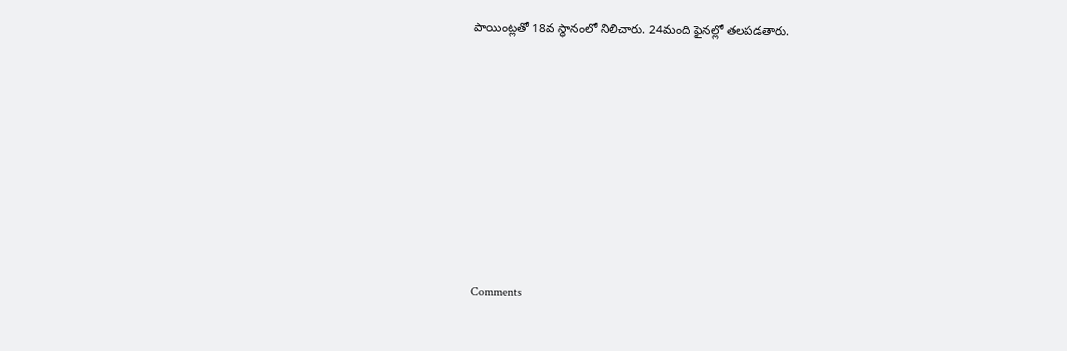పాయింట్లతో 18వ స్థానంలో నిలిచారు. 24మంది ఫైనల్లో తలపడతారు.










Comments